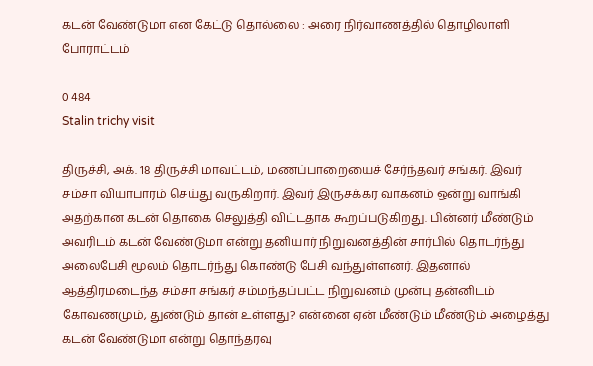கடன் வேண்டுமா என கேட்டு தொல்லை : அரை நிர்வாணத்தில் தொழிலாளி போராட்டம்

0 484
Stalin trichy visit

திருச்சி, அக். 18 திருச்சி மாவட்டம், மணப்பாறையைச் சேர்ந்தவர் சங்கர். இவர் சம்சா வியாபாரம் செய்து வருகிறார். இவர் இருசக்கர வாகனம் ஒன்று வாங்கி அதற்கான கடன் தொகை செலுத்தி விட்டதாக கூறப்படுகிறது. பின்னர் மீண்டும் அவரிடம் கடன் வேண்டுமா என்று தனியார் நிறுவனத்தின் சார்பில் தொடர்ந்து அலைபேசி மூலம் தொடர்ந்து கொண்டு பேசி வந்துள்ளனர். இதனால் ஆத்திரமடைந்த சம்சா சங்கர் சம்மந்தப்பட்ட நிறுவனம் முன்பு தன்னிடம் கோவணமும், துண்டும் தான் உள்ளது? என்னை ஏன் மீண்டும் மீண்டும் அழைத்து கடன் வேண்டுமா என்று தொந்தரவு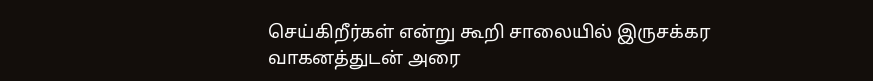செய்கிறீர்கள் என்று கூறி சாலையில் இருசக்கர வாகனத்துடன் அரை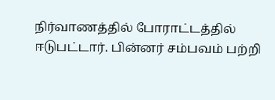நிர்வாணத்தில் போராட்டத்தில் ஈடுபட்டார். பின்னர் சம்பவம் பற்றி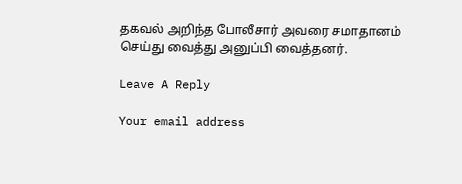தகவல் அறிந்த போலீசார் அவரை சமாதானம் செய்து வைத்து அனுப்பி வைத்தனர்.

Leave A Reply

Your email address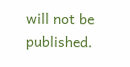will not be published.